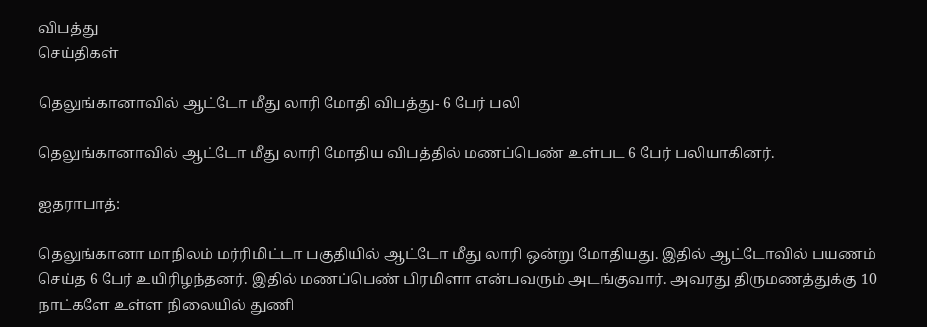விபத்து
செய்திகள்

தெலுங்கானாவில் ஆட்டோ மீது லாரி மோதி விபத்து- 6 பேர் பலி

தெலுங்கானாவில் ஆட்டோ மீது லாரி மோதிய விபத்தில் மணப்பெண் உள்பட 6 பேர் பலியாகினர்.

ஐதராபாத்:

தெலுங்கானா மாநிலம் மர்ரிமிட்டா பகுதியில் ஆட்டோ மீது லாரி ஒன்று மோதியது. இதில் ஆட்டோவில் பயணம் செய்த 6 பேர் உயிரிழந்தனர். இதில் மணப்பெண் பிரமிளா என்பவரும் அடங்குவார். அவரது திருமணத்துக்கு 10 நாட்களே உள்ள நிலையில் துணி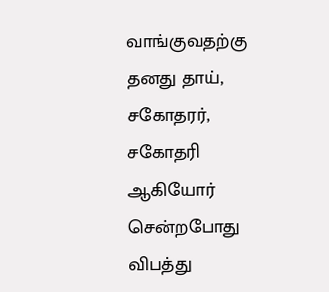வாங்குவதற்கு தனது தாய், சகோதரர், சகோதரி ஆகியோர் சென்றபோது விபத்து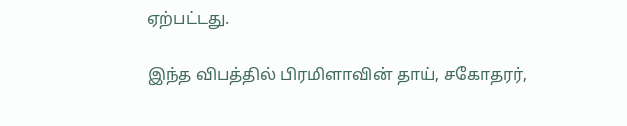ஏற்பட்டது.

இந்த விபத்தில் பிரமிளாவின் தாய், சகோதரர்,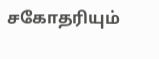சகோதரியும்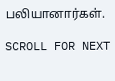பலியானார்கள்.

SCROLL FOR NEXT